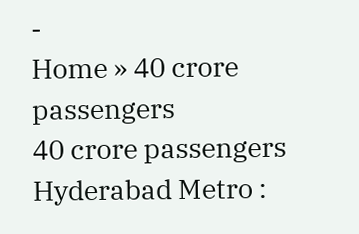-
Home » 40 crore passengers
40 crore passengers
Hyderabad Metro :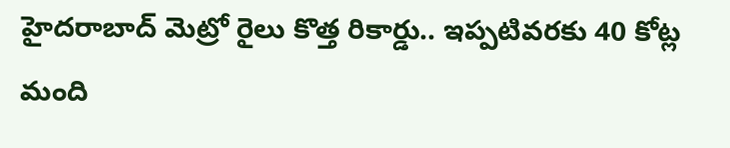హైదరాబాద్ మెట్రో రైలు కొత్త రికార్డు.. ఇప్పటివరకు 40 కోట్ల మంది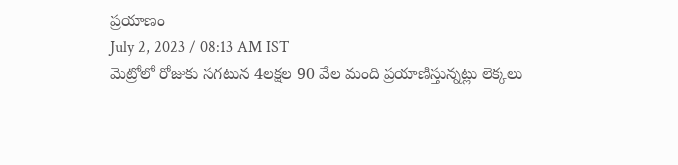ప్రయాణం
July 2, 2023 / 08:13 AM IST
మెట్రోలో రోజుకు సగటున 4లక్షల 90 వేల మంది ప్రయాణిస్తున్నట్లు లెక్కలు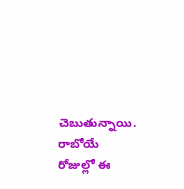చెబుతున్నాయి. రాబోయే రోజుల్లో ఈ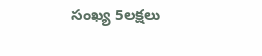సంఖ్య 5లక్షలు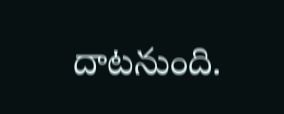దాటనుంది.